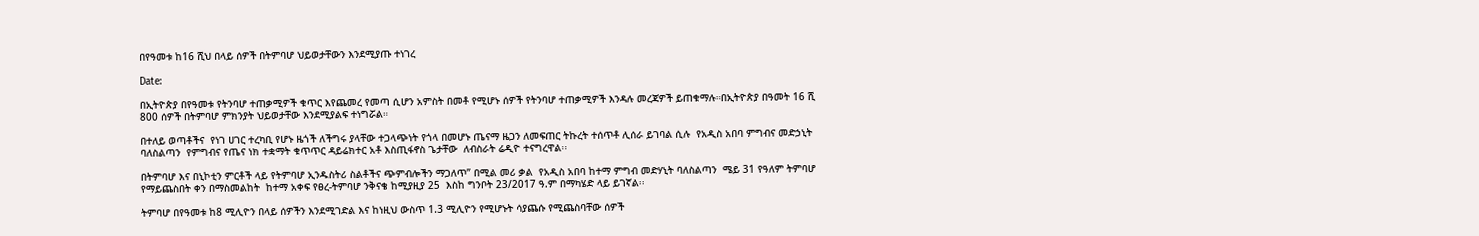በየዓመቱ ከ16 ሺህ በላይ ሰዎች በትምባሆ ህይወታቸውን እንደሚያጡ ተነገረ

Date:

በኢትዮጵያ በየዓመቱ የትንባሆ ተጠቃሚዎች ቁጥር እየጨመረ የመጣ ሲሆን አምስት በመቶ የሚሆኑ ሰዎች የትንባሆ ተጠቃሚዎች እንዳሉ መረጃዎች ይጠቁማሉ።በኢትዮጵያ በዓመት 16 ሺ 800 ሰዎች በትምባሆ ምክንያት ህይወታቸው እንደሚያልፍ ተነግሯል።

በተለይ ወጣቶችና  የነገ ሀገር ተረካቢ የሆኑ ዜጎች ለችግሩ ያላቸው ተጋላጭነት የጎላ በመሆኑ ጤናማ ዜጋን ለመፍጠር ትኩረት ተሰጥቶ ሊሰራ ይገባል ሲሉ  የአዲስ አበባ ምግብና መድኃኒት ባለስልጣን  የምግብና የጤና ነክ ተቋማት ቁጥጥር ዳይሬክተር አቶ እስጢፋኖስ ጌታቸው  ለብስራት ሬዲዮ ተናግረዋል፡፡

በትምባሆ እና በኒኮቲን ምርቶች ላይ የትምባሆ ኢንዱስትሪ ስልቶችና ጭምብሎችን ማጋለጥ” በሚል መሪ ቃል  የአዲስ አበባ ከተማ ምግብ መድሃኒት ባለስልጣን  ሜይ 31 የዓለም ትምባሆ የማይጨስበት ቀን በማስመልከት  ከተማ አቀፍ የፀረ-ትምባሆ ንቅናቄ ከሚያዚያ 25  እስከ ግንቦት 23/2017 ዓ.ም በማካሄድ ላይ ይገኛል፡፡

ትምባሆ በየዓመቱ ከ8 ሚሊዮን በላይ ሰዎችን እንደሚገድል እና ከነዚህ ውስጥ 1.3 ሚሊዮን የሚሆኑት ሳያጨሱ የሚጨስባቸው ሰዎች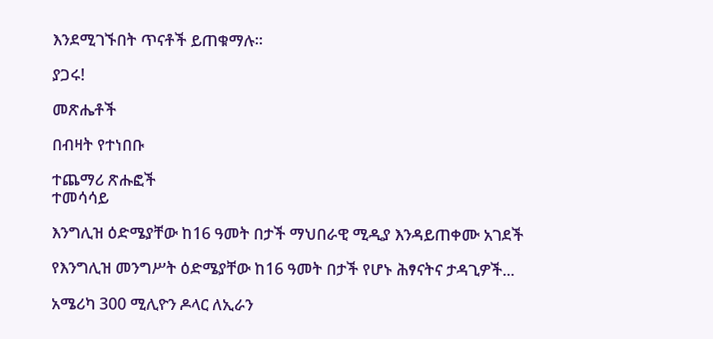እንደሚገኙበት ጥናቶች ይጠቁማሉ።

ያጋሩ!

መጽሔቶች

በብዛት የተነበቡ

ተጨማሪ ጽሑፎች
ተመሳሳይ

እንግሊዝ ዕድሜያቸው ከ16 ዓመት በታች ማህበራዊ ሚዲያ እንዳይጠቀሙ አገደች

የእንግሊዝ መንግሥት ዕድሜያቸው ከ16 ዓመት በታች የሆኑ ሕፃናትና ታዳጊዎች...

አሜሪካ 300 ሚሊዮን ዶላር ለኢራን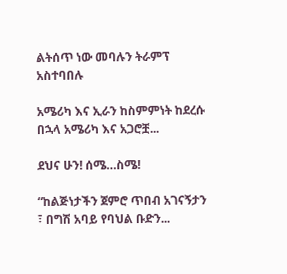ልትሰጥ ነው መባሉን ትራምፕ አስተባበሉ

አሜሪካ እና ኢራን ከስምምነት ከደረሱ በኋላ አሜሪካ እና አጋሮቿ...

ደህና ሁን! ሰሜ…ስሜ!

“ከልጅነታችን ጀምሮ ጥበብ አገናኝታን ፣ በግሽ አባይ የባህል ቡድን...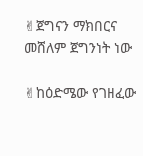✌ጀግናን ማክበርና መሸለም ጀግንነት ነው

✌ከዕድሜው የገዘፈው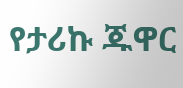የታሪኩ ጁዋር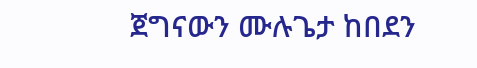ጀግናውን ሙሉጌታ ከበደን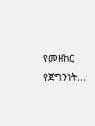የመዘከር የጀግንነት...